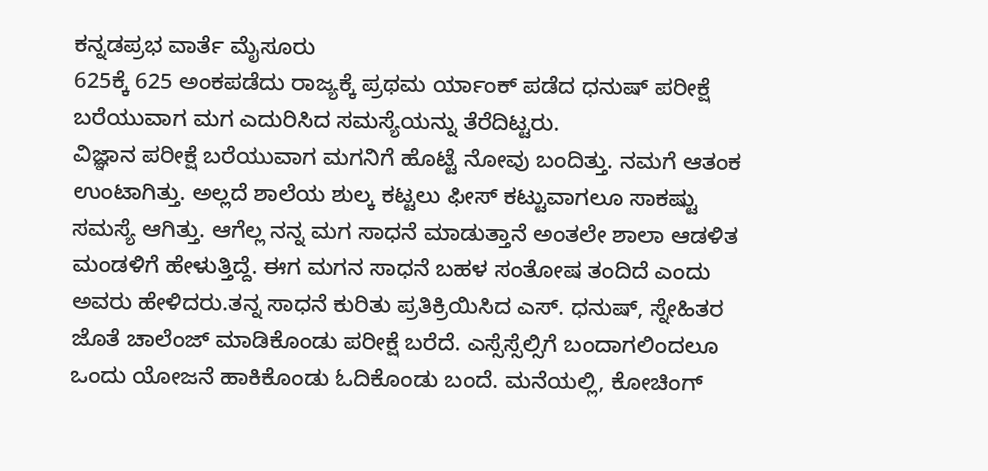ಕನ್ನಡಪ್ರಭ ವಾರ್ತೆ ಮೈಸೂರು
625ಕ್ಕೆ 625 ಅಂಕಪಡೆದು ರಾಜ್ಯಕ್ಕೆ ಪ್ರಥಮ ರ್ಯಾಂಕ್ ಪಡೆದ ಧನುಷ್ ಪರೀಕ್ಷೆ ಬರೆಯುವಾಗ ಮಗ ಎದುರಿಸಿದ ಸಮಸ್ಯೆಯನ್ನು ತೆರೆದಿಟ್ಟರು.
ವಿಜ್ಞಾನ ಪರೀಕ್ಷೆ ಬರೆಯುವಾಗ ಮಗನಿಗೆ ಹೊಟ್ಟೆ ನೋವು ಬಂದಿತ್ತು. ನಮಗೆ ಆತಂಕ ಉಂಟಾಗಿತ್ತು. ಅಲ್ಲದೆ ಶಾಲೆಯ ಶುಲ್ಕ ಕಟ್ಟಲು ಫೀಸ್ ಕಟ್ಟುವಾಗಲೂ ಸಾಕಷ್ಟು ಸಮಸ್ಯೆ ಆಗಿತ್ತು. ಆಗೆಲ್ಲ ನನ್ನ ಮಗ ಸಾಧನೆ ಮಾಡುತ್ತಾನೆ ಅಂತಲೇ ಶಾಲಾ ಆಡಳಿತ ಮಂಡಳಿಗೆ ಹೇಳುತ್ತಿದ್ದೆ. ಈಗ ಮಗನ ಸಾಧನೆ ಬಹಳ ಸಂತೋಷ ತಂದಿದೆ ಎಂದು ಅವರು ಹೇಳಿದರು.ತನ್ನ ಸಾಧನೆ ಕುರಿತು ಪ್ರತಿಕ್ರಿಯಿಸಿದ ಎಸ್. ಧನುಷ್, ಸ್ನೇಹಿತರ ಜೊತೆ ಚಾಲೆಂಜ್ ಮಾಡಿಕೊಂಡು ಪರೀಕ್ಷೆ ಬರೆದೆ. ಎಸ್ಸೆಸ್ಸೆಲ್ಸಿಗೆ ಬಂದಾಗಲಿಂದಲೂ ಒಂದು ಯೋಜನೆ ಹಾಕಿಕೊಂಡು ಓದಿಕೊಂಡು ಬಂದೆ. ಮನೆಯಲ್ಲಿ, ಕೋಚಿಂಗ್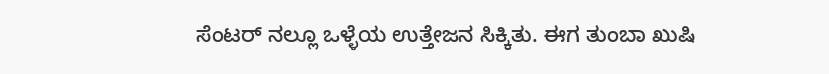ಸೆಂಟರ್ ನಲ್ಲೂ ಒಳ್ಳೆಯ ಉತ್ತೇಜನ ಸಿಕ್ಕಿತು. ಈಗ ತುಂಬಾ ಖುಷಿ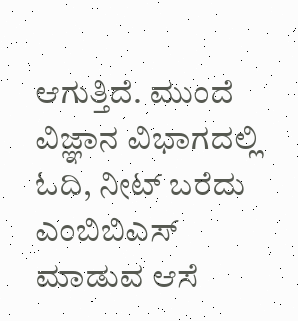ಆಗುತ್ತಿದೆ. ಮುಂದೆ ವಿಜ್ಞಾನ ವಿಭಾಗದಲ್ಲಿ ಓದಿ, ನೀಟ್ ಬರೆದು ಎಂಬಿಬಿಎಸ್ ಮಾಡುವ ಆಸೆ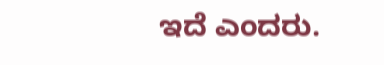ಇದೆ ಎಂದರು.